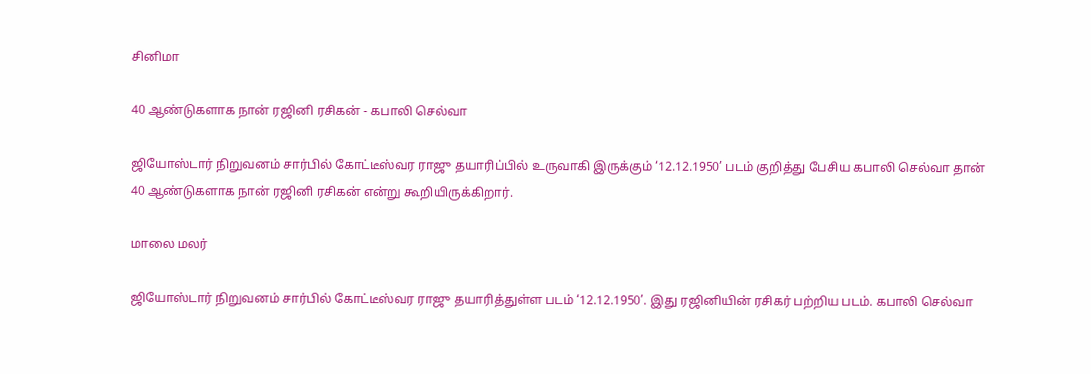சினிமா

40 ஆண்டுகளாக நான் ரஜினி ரசிகன் - கபாலி செல்வா

ஜியோஸ்டார் நிறுவனம் சார்பில் கோட்டீஸ்வர ராஜு தயாரிப்பில் உருவாகி இருக்கும் ‘12.12.1950’ படம் குறித்து பேசிய கபாலி செல்வா தான் 40 ஆண்டுகளாக நான் ரஜினி ரசிகன் என்று கூறியிருக்கிறார்.

மாலை மலர்

ஜியோஸ்டார் நிறுவனம் சார்பில் கோட்டீஸ்வர ராஜு தயாரித்துள்ள படம் ‘12.12.1950’. இது ரஜினியின் ரசிகர் பற்றிய படம். கபாலி செல்வா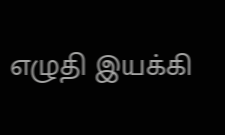எழுதி இயக்கி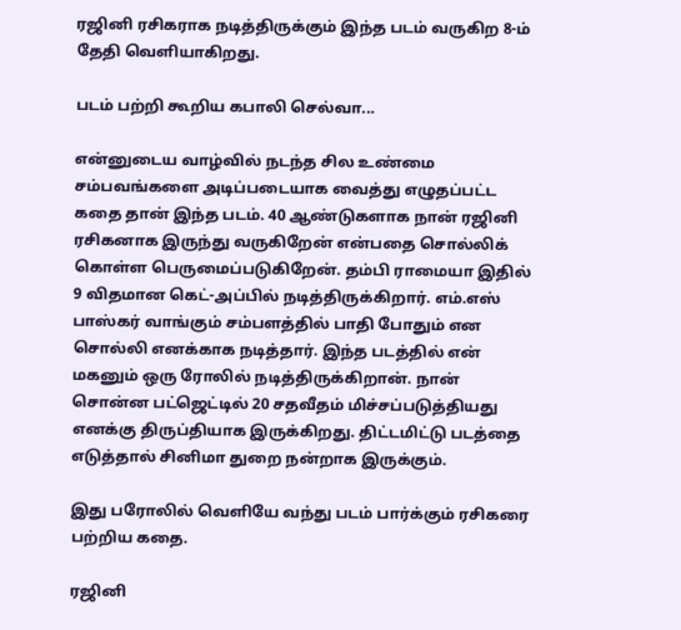ரஜினி ரசிகராக நடித்திருக்கும் இந்த படம் வருகிற 8-ம் தேதி வெளியாகிறது.

படம் பற்றி கூறிய கபாலி செல்வா...

என்னுடைய வாழ்வில் நடந்த சில உண்மை சம்பவங்களை அடிப்படையாக வைத்து எழுதப்பட்ட கதை தான் இந்த படம். 40 ஆண்டுகளாக நான் ரஜினி ரசிகனாக இருந்து வருகிறேன் என்பதை சொல்லிக் கொள்ள பெருமைப்படுகிறேன். தம்பி ராமையா இதில் 9 விதமான கெட்-அப்பில் நடித்திருக்கிறார். எம்.எஸ் பாஸ்கர் வாங்கும் சம்பளத்தில் பாதி போதும் என சொல்லி எனக்காக நடித்தார். இந்த படத்தில் என் மகனும் ஒரு ரோலில் நடித்திருக்கிறான். நான் சொன்ன பட்ஜெட்டில் 20 சதவீதம் மிச்சப்படுத்தியது எனக்கு திருப்தியாக இருக்கிறது. திட்டமிட்டு படத்தை எடுத்தால் சினிமா துறை நன்றாக இருக்கும்.

இது பரோலில் வெளியே வந்து படம் பார்க்கும் ரசிகரை பற்றிய கதை.

ரஜினி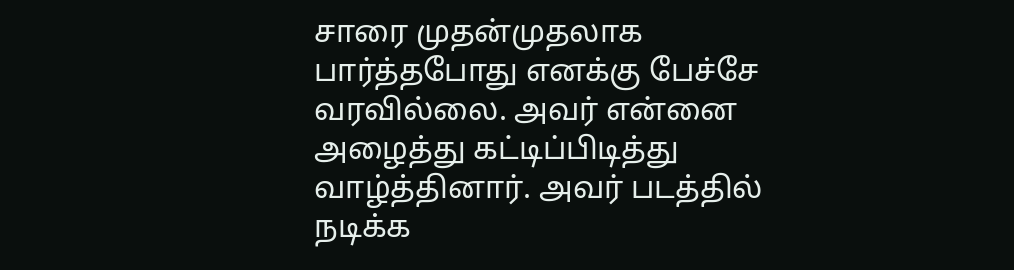சாரை முதன்முதலாக பார்த்தபோது எனக்கு பேச்சே வரவில்லை. அவர் என்னை அழைத்து கட்டிப்பிடித்து வாழ்த்தினார். அவர் படத்தில் நடிக்க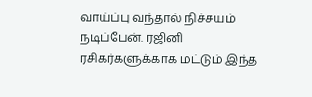வாய்ப்பு வந்தால் நிச்சயம் நடிப்பேன். ரஜினி ரசிகர்களுக்காக மட்டும் இந்த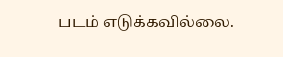படம் எடுக்கவில்லை.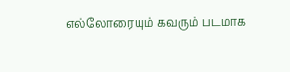எல்லோரையும் கவரும் படமாக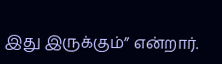இது இருக்கும்” என்றார்.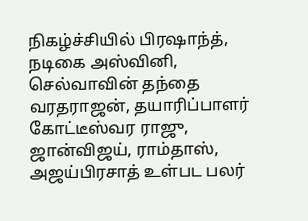நிகழ்ச்சியில் பிரஷாந்த், நடிகை அஸ்வினி, செல்வாவின் தந்தை வரதராஜன், தயாரிப்பாளர் கோட்டீஸ்வர ராஜு, ஜான்விஜய், ராம்தாஸ், அஜய்பிரசாத் உள்பட பலர்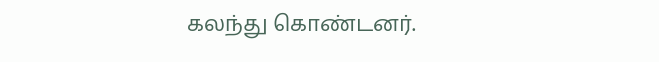கலந்து கொண்டனர்.